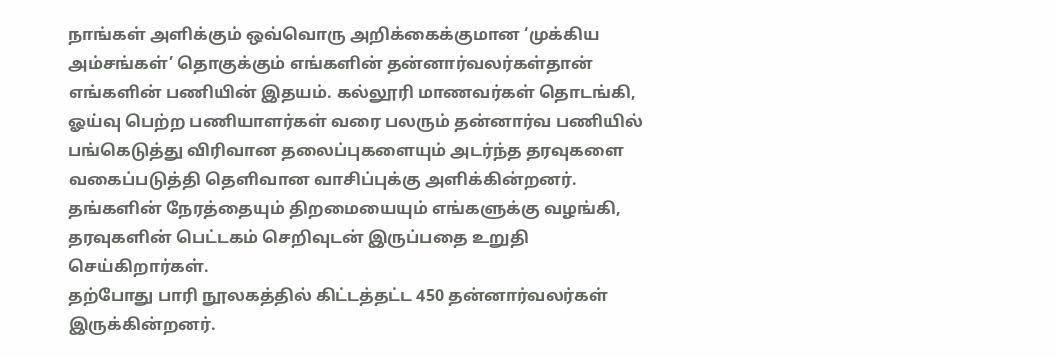நாங்கள் அளிக்கும் ஒவ்வொரு அறிக்கைக்குமான ‘முக்கிய அம்சங்கள்’ தொகுக்கும் எங்களின் தன்னார்வலர்கள்தான் எங்களின் பணியின் இதயம். கல்லூரி மாணவர்கள் தொடங்கி, ஓய்வு பெற்ற பணியாளர்கள் வரை பலரும் தன்னார்வ பணியில் பங்கெடுத்து விரிவான தலைப்புகளையும் அடர்ந்த தரவுகளை வகைப்படுத்தி தெளிவான வாசிப்புக்கு அளிக்கின்றனர். தங்களின் நேரத்தையும் திறமையையும் எங்களுக்கு வழங்கி, தரவுகளின் பெட்டகம் செறிவுடன் இருப்பதை உறுதி செய்கிறார்கள்.
தற்போது பாரி நூலகத்தில் கிட்டத்தட்ட 450 தன்னார்வலர்கள் இருக்கின்றனர்.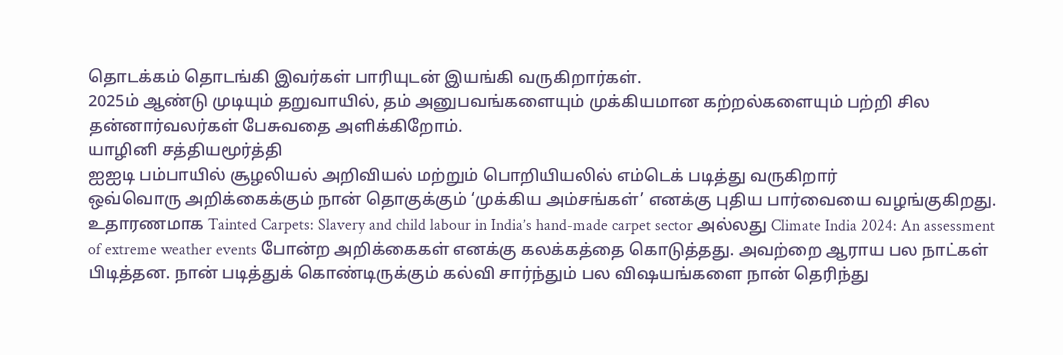தொடக்கம் தொடங்கி இவர்கள் பாரியுடன் இயங்கி வருகிறார்கள்.
2025ம் ஆண்டு முடியும் தறுவாயில், தம் அனுபவங்களையும் முக்கியமான கற்றல்களையும் பற்றி சில தன்னார்வலர்கள் பேசுவதை அளிக்கிறோம்.
யாழினி சத்தியமூர்த்தி
ஐஐடி பம்பாயில் சூழலியல் அறிவியல் மற்றும் பொறியியலில் எம்டெக் படித்து வருகிறார்
ஒவ்வொரு அறிக்கைக்கும் நான் தொகுக்கும் ‘முக்கிய அம்சங்கள்’ எனக்கு புதிய பார்வையை வழங்குகிறது. உதாரணமாக Tainted Carpets: Slavery and child labour in India’s hand-made carpet sector அல்லது Climate India 2024: An assessment of extreme weather events போன்ற அறிக்கைகள் எனக்கு கலக்கத்தை கொடுத்தது. அவற்றை ஆராய பல நாட்கள் பிடித்தன. நான் படித்துக் கொண்டிருக்கும் கல்வி சார்ந்தும் பல விஷயங்களை நான் தெரிந்து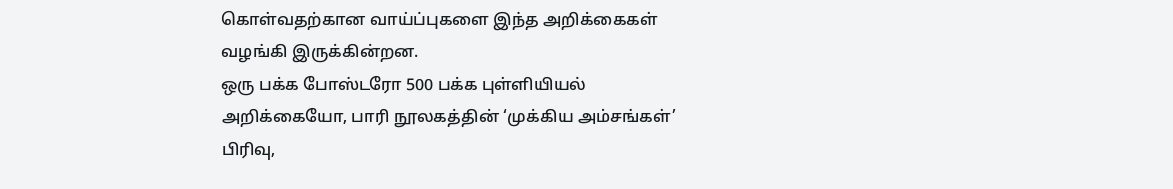கொள்வதற்கான வாய்ப்புகளை இந்த அறிக்கைகள் வழங்கி இருக்கின்றன.
ஒரு பக்க போஸ்டரோ 500 பக்க புள்ளியியல் அறிக்கையோ, பாரி நூலகத்தின் ‘முக்கிய அம்சங்கள்’ பிரிவு,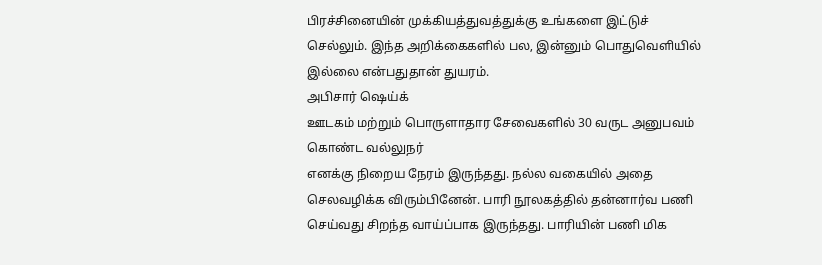பிரச்சினையின் முக்கியத்துவத்துக்கு உங்களை இட்டுச் செல்லும். இந்த அறிக்கைகளில் பல, இன்னும் பொதுவெளியில் இல்லை என்பதுதான் துயரம்.
அபிசார் ஷெய்க்
ஊடகம் மற்றும் பொருளாதார சேவைகளில் 30 வருட அனுபவம் கொண்ட வல்லுநர்
எனக்கு நிறைய நேரம் இருந்தது. நல்ல வகையில் அதை செலவழிக்க விரும்பினேன். பாரி நூலகத்தில் தன்னார்வ பணி செய்வது சிறந்த வாய்ப்பாக இருந்தது. பாரியின் பணி மிக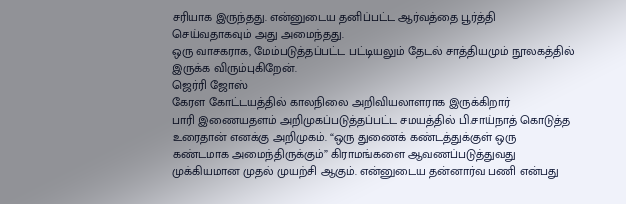சரியாக இருந்தது. என்னுடைய தனிப்பட்ட ஆர்வத்தை பூர்த்தி செய்வதாகவும் அது அமைந்தது.
ஒரு வாசகராக, மேம்படுத்தப்பட்ட பட்டியலும் தேடல் சாத்தியமும் நூலகத்தில் இருக்க விரும்புகிறேன்.
ஜெர்ரி ஜோஸ்
கேரள கோட்டயத்தில் காலநிலை அறிவியலாளராக இருக்கிறார்
பாரி இணையதளம் அறிமுகப்படுத்தப்பட்ட சமயத்தில் பி.சாய்நாத் கொடுத்த உரைதான் எனக்கு அறிமுகம். “ஒரு துணைக் கண்டத்துக்குள் ஒரு கண்டமாக அமைந்திருக்கும்” கிராமங்களை ஆவணப்படுத்துவது முக்கியமான முதல் முயற்சி ஆகும். என்னுடைய தன்னார்வ பணி என்பது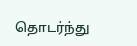தொடர்ந்து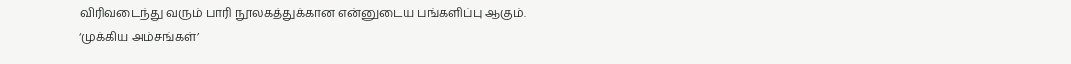விரிவடைந்து வரும் பாரி நூலகத்துக்கான என்னுடைய பங்களிப்பு ஆகும்.
‘முக்கிய அம்சங்கள்’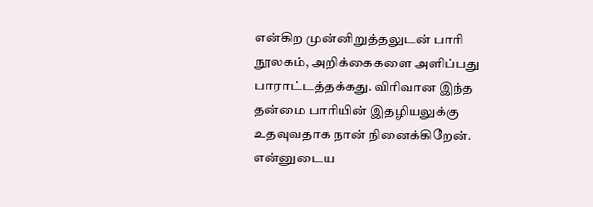என்கிற முன்னிறுத்தலுடன் பாரி நூலகம், அறிக்கைகளை அளிப்பது பாராட்டத்தக்கது. விரிவான இந்த தன்மை பாரியின் இதழியலுக்கு உதவுவதாக நான் நினைக்கிறேன். என்னுடைய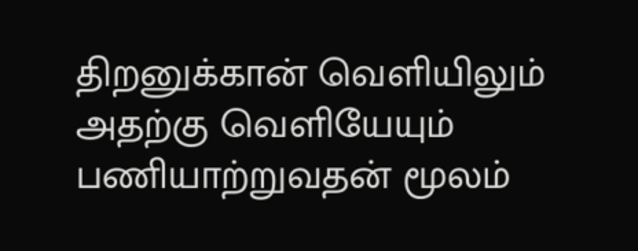திறனுக்கான் வெளியிலும் அதற்கு வெளியேயும் பணியாற்றுவதன் மூலம்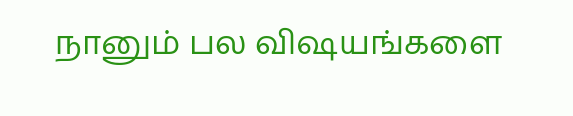நானும் பல விஷயங்களை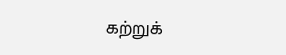கற்றுக்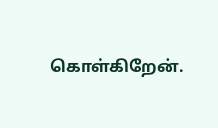கொள்கிறேன்.